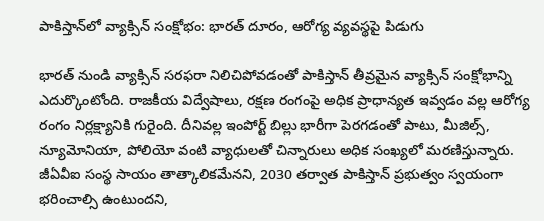పాకిస్తాన్‌లో వ్యాక్సిన్ సంక్షోభం: భారత్ దూరం, ఆరోగ్య వ్యవస్థపై పిడుగు

భారత్ నుండి వ్యాక్సిన్ సరఫరా నిలిచిపోవడంతో పాకిస్తాన్ తీవ్రమైన వ్యాక్సిన్ సంక్షోభాన్ని ఎదుర్కొంటోంది. రాజకీయ విద్వేషాలు, రక్షణ రంగంపై అధిక ప్రాధాన్యత ఇవ్వడం వల్ల ఆరోగ్య రంగం నిర్లక్ష్యానికి గురైంది. దీనివల్ల ఇంపోర్ట్ బిల్లు భారీగా పెరగడంతో పాటు, మీజిల్స్, న్యూమోనియా, పోలియో వంటి వ్యాధులతో చిన్నారులు అధిక సంఖ్యలో మరణిస్తున్నారు. జీఏవీఐ సంస్థ సాయం తాత్కాలికమేనని, 2030 తర్వాత పాకిస్తాన్ ప్రభుత్వం స్వయంగా భరించాల్సి ఉంటుందని,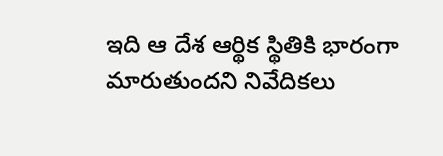ఇది ఆ దేశ ఆర్థిక స్థితికి భారంగా మారుతుందని నివేదికలు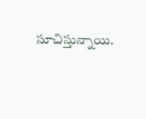సూచిస్తున్నాయి.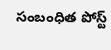సంబంధిత పోస్ట్